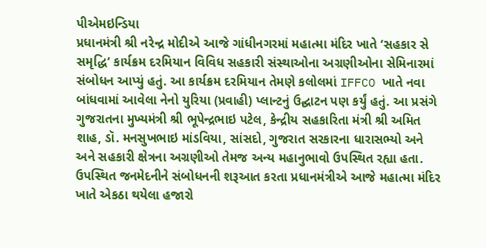પીએમઇન્ડિયા
પ્રધાનમંત્રી શ્રી નરેન્દ્ર મોદીએ આજે ગાંધીનગરમાં મહાત્મા મંદિર ખાતે ‘સહકાર સે સમૃદ્ધિ’ કાર્યક્રમ દરમિયાન વિવિધ સહકારી સંસ્થાઓના અગ્રણીઓના સેમિનારમાં સંબોધન આપ્યું હતું. આ કાર્યક્રમ દરમિયાન તેમણે કલોલમાં IFFCO ખાતે નવા બાંધવામાં આવેલા નેનો યુરિયા (પ્રવાહી) પ્લાન્ટનું ઉદ્ઘાટન પણ કર્યું હતું. આ પ્રસંગે ગુજરાતના મુખ્યમંત્રી શ્રી ભૂપેન્દ્રભાઇ પટેલ, કેન્દ્રીય સહકારિતા મંત્રી શ્રી અમિત શાહ, ડૉ. મનસુખભાઇ માંડવિયા, સાંસદો, ગુજરાત સરકારના ધારાસભ્યો અને અને સહકારી ક્ષેત્રના અગ્રણીઓ તેમજ અન્ય મહાનુભાવો ઉપસ્થિત રહ્યા હતા.
ઉપસ્થિત જનમેદનીને સંબોધનની શરૂઆત કરતા પ્રધાનમંત્રીએ આજે મહાત્મા મંદિર ખાતે એકઠા થયેલા હજારો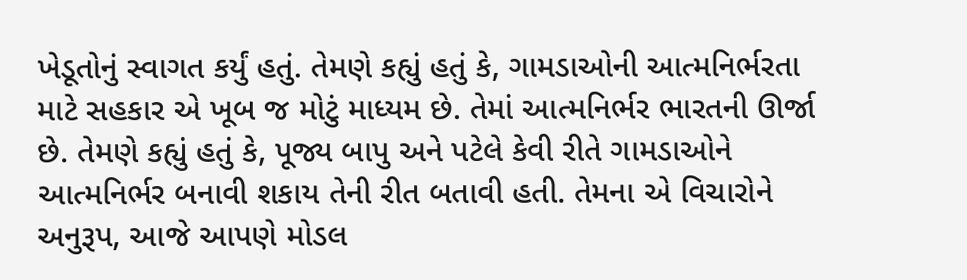ખેડૂતોનું સ્વાગત કર્યું હતું. તેમણે કહ્યું હતું કે, ગામડાઓની આત્મનિર્ભરતા માટે સહકાર એ ખૂબ જ મોટું માધ્યમ છે. તેમાં આત્મનિર્ભર ભારતની ઊર્જા છે. તેમણે કહ્યું હતું કે, પૂજ્ય બાપુ અને પટેલે કેવી રીતે ગામડાઓને આત્મનિર્ભર બનાવી શકાય તેની રીત બતાવી હતી. તેમના એ વિચારોને અનુરૂપ, આજે આપણે મોડલ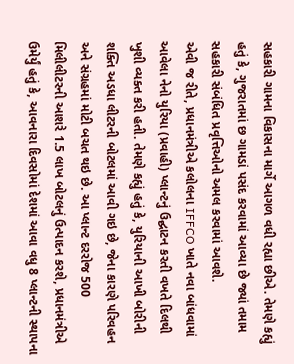સહકારી ગામના વિકાસના માર્ગે આગળ વધી રહ્યા છીએ. તેમણે કહ્યું હતું કે, ગુજરાતમાં છ ગામડાં પસંદ કરવામાં આવ્યા છે જ્યાં તમામ સહકારી સંબંધિત પ્રવૃત્તિઓનો અમલ કરવામાં આવશે.
એવી જ રીતે, પ્રધાનમંત્રીએ કલોલના IFFCO ખાતે નવા બાંધવામાં આવેલા નેનો યુરિયા (પ્રવાહી) પ્લાન્ટનું ઉદ્ઘાટન કરતી વખતે દિલથી ખુશી વ્યક્ત કરી હતી. તેમણે કહ્યું હતું કે, યુરિયાની આખી બોરીની શક્તિ અડધા લીટરની બોટલમાં આવી ગઇ છે, જેના કારણે પરિવહન અને સંગ્રહમાં મોટી બચત થઇ છે. આ પ્લાન્ટ દરરોજ 500 મિલીલીટરની આશરે 1.5 લાખ બોટલનું ઉત્પાદન કરશે, પ્રધાનમંત્રીએ ઉમેર્યું હતું કે, આવનારા દિવસોમાં દેશમાં આવા વધુ 8 પ્લાન્ટની સ્થાપના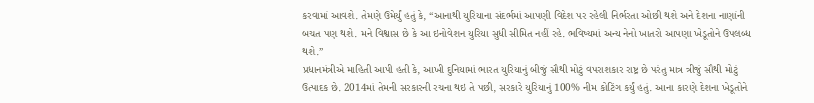કરવામાં આવશે. તેમણે ઉમેર્યું હતું કે, “આનાથી યુરિયાના સંદર્ભમાં આપણી વિદેશ પર રહેલી નિર્ભરતા ઓછી થશે અને દેશના નાણાંની બચત પણ થશે. મને વિશ્વાસ છે કે આ ઇનોવેશન યુરિયા સુધી સીમિત નહીં રહે. ભવિષ્યમાં અન્ય નેનો ખાતરો આપણા ખેડૂતોને ઉપલબ્ધ થશે.”
પ્રધાનમંત્રીએ માહિતી આપી હતી કે, આખી દુનિયામાં ભારત યુરિયાનું બીજું સૌથી મોટું વપરાશકાર રાષ્ટ્ર છે પરંતુ માત્ર ત્રીજું સૌથી મોટું ઉત્પાદક છે. 2014માં તેમની સરકારની રચના થઇ તે પછી, સરકારે યુરિયાનું 100% નીમ કોટિંગ કર્યું હતું. આના કારણે દેશના ખેડૂતોને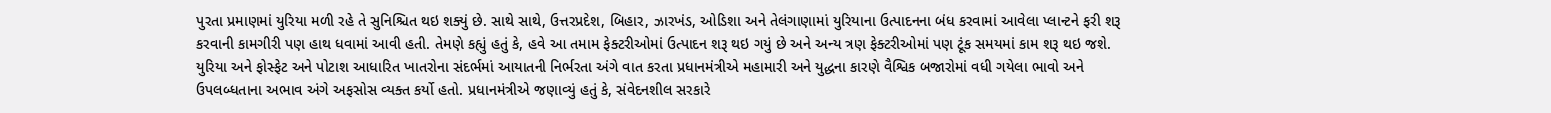પુરતા પ્રમાણમાં યુરિયા મળી રહે તે સુનિશ્ચિત થઇ શક્યું છે. સાથે સાથે, ઉત્તરપ્રદેશ, બિહાર, ઝારખંડ, ઓડિશા અને તેલંગાણામાં યુરિયાના ઉત્પાદનના બંધ કરવામાં આવેલા પ્લાન્ટને ફરી શરૂ કરવાની કામગીરી પણ હાથ ધવામાં આવી હતી. તેમણે કહ્યું હતું કે, હવે આ તમામ ફેક્ટરીઓમાં ઉત્પાદન શરૂ થઇ ગયું છે અને અન્ય ત્રણ ફેક્ટરીઓમાં પણ ટૂંક સમયમાં કામ શરૂ થઇ જશે.
યુરિયા અને ફોસ્ફેટ અને પોટાશ આધારિત ખાતરોના સંદર્ભમાં આયાતની નિર્ભરતા અંગે વાત કરતા પ્રધાનમંત્રીએ મહામારી અને યુદ્ધના કારણે વૈશ્વિક બજારોમાં વધી ગયેલા ભાવો અને ઉપલબ્ધતાના અભાવ અંગે અફસોસ વ્યક્ત કર્યો હતો. પ્રધાનમંત્રીએ જણાવ્યું હતું કે, સંવેદનશીલ સરકારે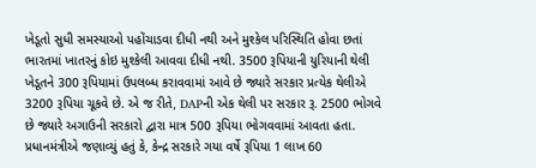ખેડૂતો સુધી સમસ્યાઓ પહોંચાડવા દીધી નથી અને મુશ્કેલ પરિસ્થિતિ હોવા છતાં ભારતમાં ખાતરનું કોઇ મુશ્કેલી આવવા દીધી નથી. 3500 રૂપિયાની યુરિયાની થેલી ખેડૂતને 300 રૂપિયામાં ઉપલબ્ધ કરાવવામાં આવે છે જ્યારે સરકાર પ્રત્યેક થેલીએ 3200 રૂપિયા ચૂકવે છે. એ જ રીતે, DAPની એક થેલી પર સરકાર રૂ. 2500 ભોગવે છે જ્યારે અગાઉની સરકારો દ્વારા માત્ર 500 રૂપિયા ભોગવવામાં આવતા હતા. પ્રધાનમંત્રીએ જણાવ્યું હતું કે, કેન્દ્ર સરકારે ગયા વર્ષે રૂપિયા 1 લાખ 60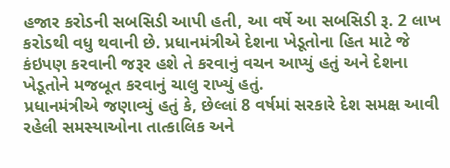હજાર કરોડની સબસિડી આપી હતી, આ વર્ષે આ સબસિડી રૂ. 2 લાખ કરોડથી વધુ થવાની છે. પ્રધાનમંત્રીએ દેશના ખેડૂતોના હિત માટે જે કંઇપણ કરવાની જરૂર હશે તે કરવાનું વચન આપ્યું હતું અને દેશના ખેડૂતોને મજબૂત કરવાનું ચાલુ રાખ્યું હતું.
પ્રધાનમંત્રીએ જણાવ્યું હતું કે, છેલ્લાં 8 વર્ષમાં સરકારે દેશ સમક્ષ આવી રહેલી સમસ્યાઓના તાત્કાલિક અને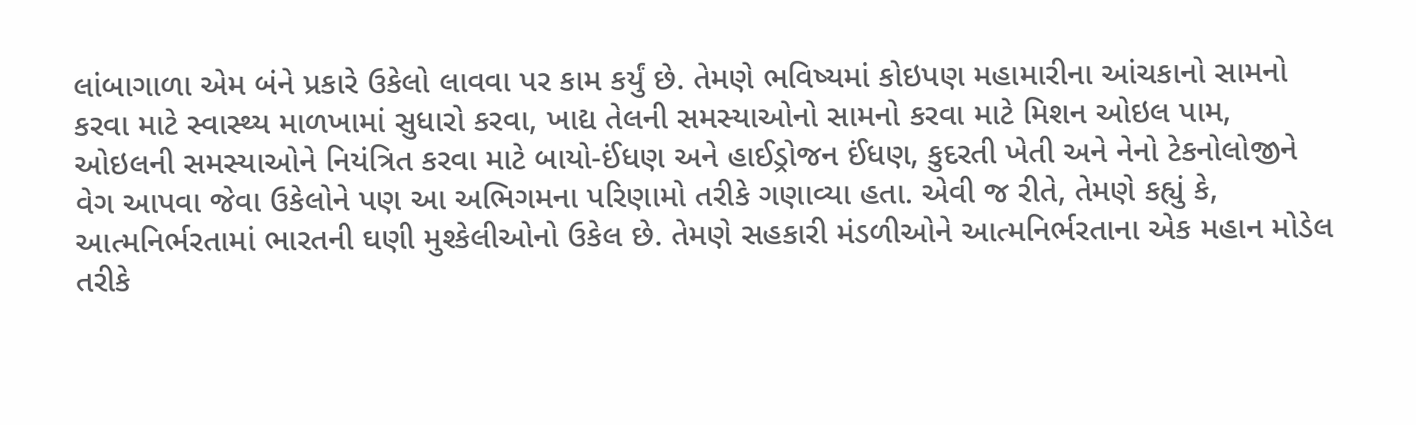લાંબાગાળા એમ બંને પ્રકારે ઉકેલો લાવવા પર કામ કર્યું છે. તેમણે ભવિષ્યમાં કોઇપણ મહામારીના આંચકાનો સામનો કરવા માટે સ્વાસ્થ્ય માળખામાં સુધારો કરવા, ખાદ્ય તેલની સમસ્યાઓનો સામનો કરવા માટે મિશન ઓઇલ પામ, ઓઇલની સમસ્યાઓને નિયંત્રિત કરવા માટે બાયો-ઈંધણ અને હાઈડ્રોજન ઈંધણ, કુદરતી ખેતી અને નેનો ટેકનોલોજીને વેગ આપવા જેવા ઉકેલોને પણ આ અભિગમના પરિણામો તરીકે ગણાવ્યા હતા. એવી જ રીતે, તેમણે કહ્યું કે, આત્મનિર્ભરતામાં ભારતની ઘણી મુશ્કેલીઓનો ઉકેલ છે. તેમણે સહકારી મંડળીઓને આત્મનિર્ભરતાના એક મહાન મોડેલ તરીકે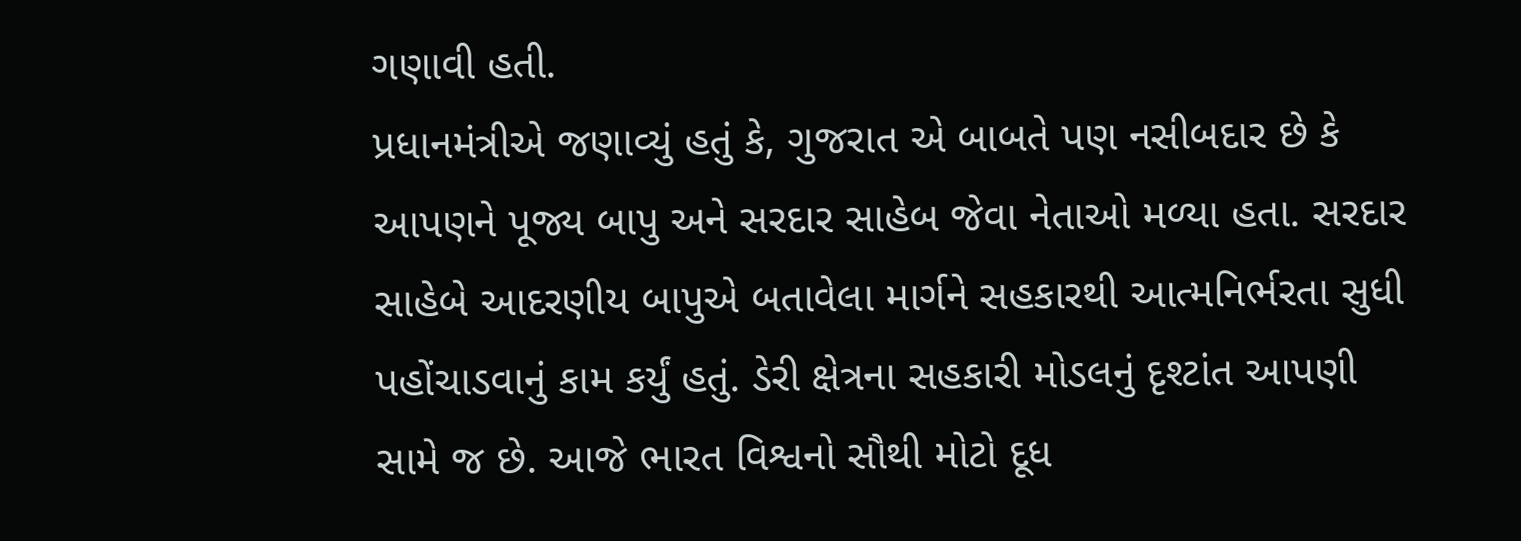ગણાવી હતી.
પ્રધાનમંત્રીએ જણાવ્યું હતું કે, ગુજરાત એ બાબતે પણ નસીબદાર છે કે આપણને પૂજ્ય બાપુ અને સરદાર સાહેબ જેવા નેતાઓ મળ્યા હતા. સરદાર સાહેબે આદરણીય બાપુએ બતાવેલા માર્ગને સહકારથી આત્મનિર્ભરતા સુધી પહોંચાડવાનું કામ કર્યું હતું. ડેરી ક્ષેત્રના સહકારી મોડલનું દૃશ્ટાંત આપણી સામે જ છે. આજે ભારત વિશ્વનો સૌથી મોટો દૂધ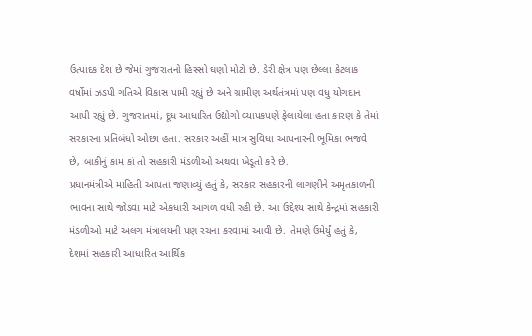ઉત્પાદક દેશ છે જેમાં ગુજરાતનો હિસ્સો ઘણો મોટો છે. ડેરી ક્ષેત્ર પણ છેલ્લા કેટલાક વર્ષોમાં ઝડપી ગતિએ વિકાસ પામી રહ્યું છે અને ગ્રામીણ અર્થતંત્રમાં પણ વધુ યોગદાન આપી રહ્યું છે. ગુજરાતમાં, દૂધ આધારિત ઉદ્યોગો વ્યાપકપણે ફેલાયેલા હતા કારણ કે તેમાં સરકારના પ્રતિબંધો ઓછા હતા. સરકાર અહીં માત્ર સુવિધા આપનારની ભૂમિકા ભજવે છે, બાકીનું કામ કાં તો સહકારી મંડળીઓ અથવા ખેડૂતો કરે છે.
પ્રધાનમંત્રીએ માહિતી આપતા જણાવ્યું હતું કે, સરકાર સહકારની લાગણીને અમૃતકાળની ભાવના સાથે જોડવા માટે એકધારી આગળ વધી રહી છે. આ ઉદ્દેશ્ય સાથે કેન્દ્રમાં સહકારી મંડળીઓ માટે અલગ મંત્રાલયની પણ રચના કરવામાં આવી છે. તેમણે ઉમેર્યું હતું કે, દેશમાં સહકારી આધારિત આર્થિક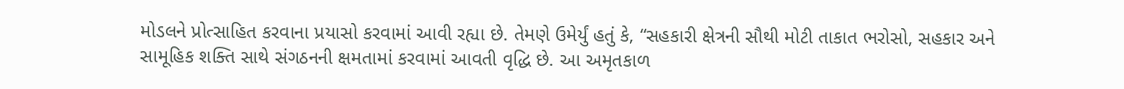મોડલને પ્રોત્સાહિત કરવાના પ્રયાસો કરવામાં આવી રહ્યા છે. તેમણે ઉમેર્યું હતું કે, “સહકારી ક્ષેત્રની સૌથી મોટી તાકાત ભરોસો, સહકાર અને સામૂહિક શક્તિ સાથે સંગઠનની ક્ષમતામાં કરવામાં આવતી વૃદ્ધિ છે. આ અમૃતકાળ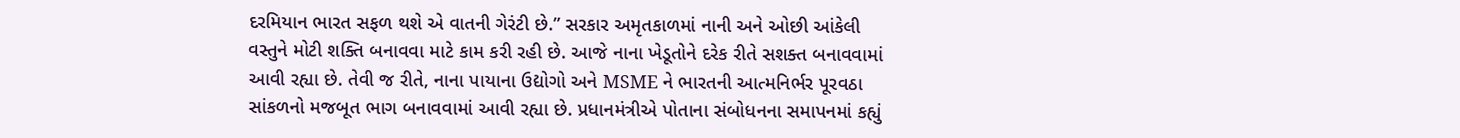દરમિયાન ભારત સફળ થશે એ વાતની ગેરંટી છે.” સરકાર અમૃતકાળમાં નાની અને ઓછી આંકેલી વસ્તુને મોટી શક્તિ બનાવવા માટે કામ કરી રહી છે. આજે નાના ખેડૂતોને દરેક રીતે સશક્ત બનાવવામાં આવી રહ્યા છે. તેવી જ રીતે, નાના પાયાના ઉદ્યોગો અને MSME ને ભારતની આત્મનિર્ભર પૂરવઠા સાંકળનો મજબૂત ભાગ બનાવવામાં આવી રહ્યા છે. પ્રધાનમંત્રીએ પોતાના સંબોધનના સમાપનમાં કહ્યું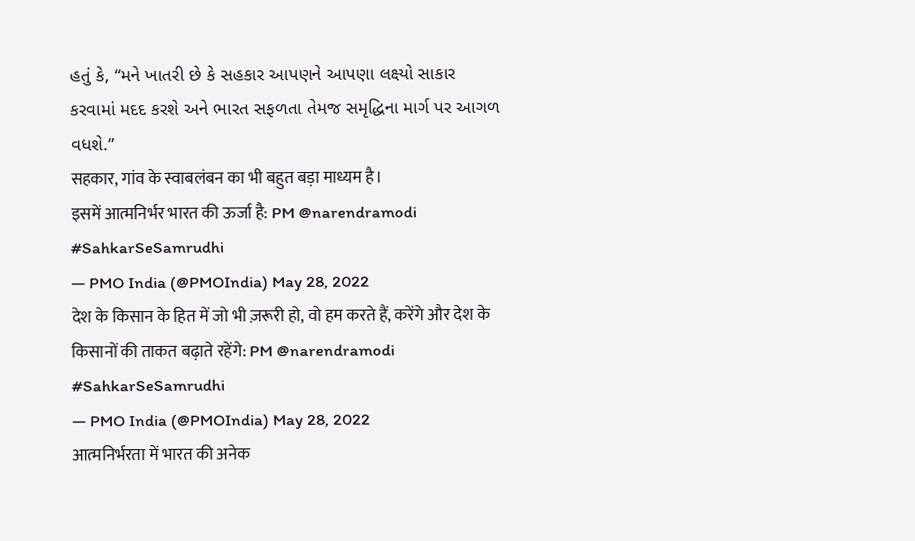હતું કે, “મને ખાતરી છે કે સહકાર આપણને આપણા લક્ષ્યો સાકાર કરવામાં મદદ કરશે અને ભારત સફળતા તેમજ સમૃદ્ધિના માર્ગ પર આગળ વધશે.”
सहकार, गांव के स्वाबलंबन का भी बहुत बड़ा माध्यम है।
इसमें आत्मनिर्भर भारत की ऊर्जा है: PM @narendramodi #SahkarSeSamrudhi
— PMO India (@PMOIndia) May 28, 2022
देश के किसान के हित में जो भी ज़रूरी हो, वो हम करते हैं, करेंगे और देश के किसानों की ताकत बढ़ाते रहेंगे: PM @narendramodi #SahkarSeSamrudhi
— PMO India (@PMOIndia) May 28, 2022
आत्मनिर्भरता में भारत की अनेक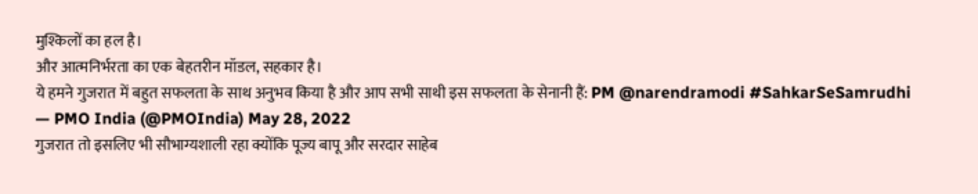मुश्किलों का हल है।
और आत्मनिर्भरता का एक बेहतरीन मॉडल, सहकार है।
ये हमने गुजरात में बहुत सफलता के साथ अनुभव किया है और आप सभी साथी इस सफलता के सेनानी हैं: PM @narendramodi #SahkarSeSamrudhi
— PMO India (@PMOIndia) May 28, 2022
गुजरात तो इसलिए भी सौभाग्यशाली रहा क्योंकि पूज्य बापू और सरदार साहेब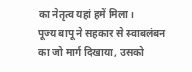का नेतृत्व यहां हमें मिला।
पूज्य बापू ने सहकार से स्वाबलंबन का जो मार्ग दिखाया, उसको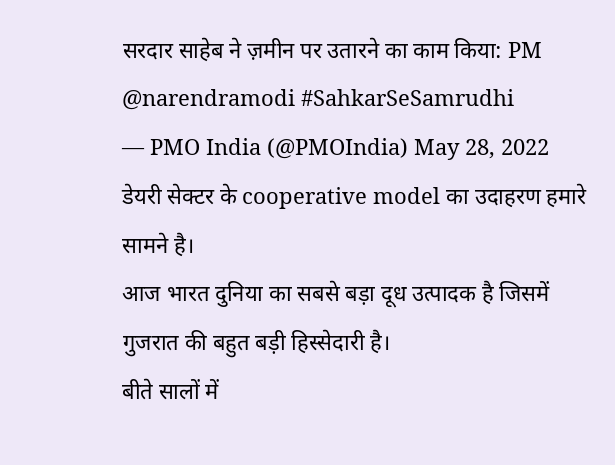सरदार साहेब ने ज़मीन पर उतारने का काम किया: PM @narendramodi #SahkarSeSamrudhi
— PMO India (@PMOIndia) May 28, 2022
डेयरी सेक्टर के cooperative model का उदाहरण हमारे सामने है।
आज भारत दुनिया का सबसे बड़ा दूध उत्पादक है जिसमें गुजरात की बहुत बड़ी हिस्सेदारी है।
बीते सालों में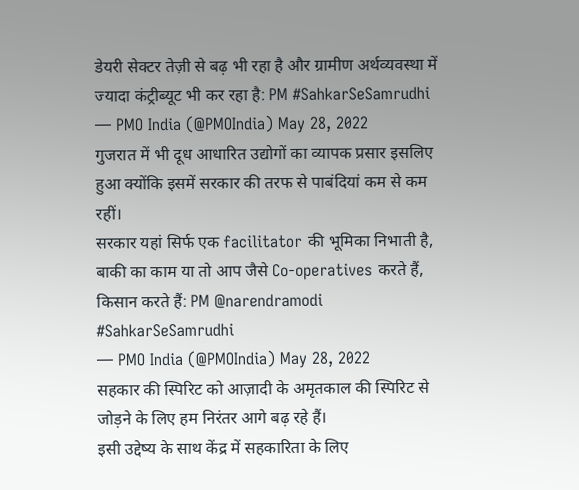डेयरी सेक्टर तेज़ी से बढ़ भी रहा है और ग्रामीण अर्थव्यवस्था में ज्यादा कंट्रीब्यूट भी कर रहा है: PM #SahkarSeSamrudhi
— PMO India (@PMOIndia) May 28, 2022
गुजरात में भी दूध आधारित उद्योगों का व्यापक प्रसार इसलिए हुआ क्योंकि इसमें सरकार की तरफ से पाबंदियां कम से कम रहीं।
सरकार यहां सिर्फ एक facilitator की भूमिका निभाती है, बाकी का काम या तो आप जैसे Co-operatives करते हैं, किसान करते हैं: PM @narendramodi #SahkarSeSamrudhi
— PMO India (@PMOIndia) May 28, 2022
सहकार की स्पिरिट को आज़ादी के अमृतकाल की स्पिरिट से जोड़ने के लिए हम निरंतर आगे बढ़ रहे हैं।
इसी उद्देष्य के साथ केंद्र में सहकारिता के लिए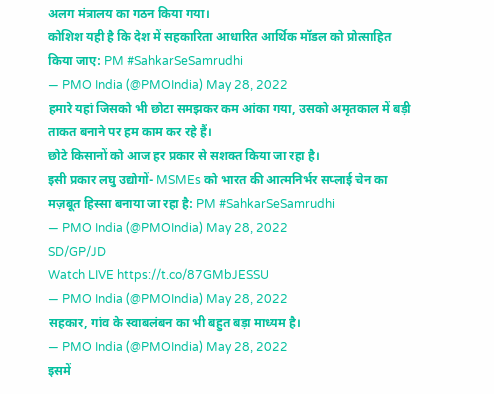अलग मंत्रालय का गठन किया गया।
कोशिश यही है कि देश में सहकारिता आधारित आर्थिक मॉडल को प्रोत्साहित किया जाए: PM #SahkarSeSamrudhi
— PMO India (@PMOIndia) May 28, 2022
हमारे यहां जिसको भी छोटा समझकर कम आंका गया, उसको अमृतकाल में बड़ी ताकत बनाने पर हम काम कर रहे हैं।
छोटे किसानों को आज हर प्रकार से सशक्त किया जा रहा है।
इसी प्रकार लघु उद्योगों- MSMEs को भारत की आत्मनिर्भर सप्लाई चेन का मज़बूत हिस्सा बनाया जा रहा है: PM #SahkarSeSamrudhi
— PMO India (@PMOIndia) May 28, 2022
SD/GP/JD
Watch LIVE https://t.co/87GMbJESSU
— PMO India (@PMOIndia) May 28, 2022
सहकार, गांव के स्वाबलंबन का भी बहुत बड़ा माध्यम है।
— PMO India (@PMOIndia) May 28, 2022
इसमें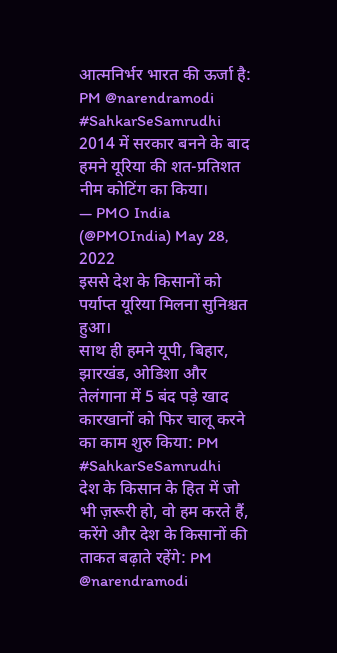आत्मनिर्भर भारत की ऊर्जा है: PM @narendramodi #SahkarSeSamrudhi
2014 में सरकार बनने के बाद हमने यूरिया की शत-प्रतिशत नीम कोटिंग का किया।
— PMO India (@PMOIndia) May 28, 2022
इससे देश के किसानों को पर्याप्त यूरिया मिलना सुनिश्चत हुआ।
साथ ही हमने यूपी, बिहार, झारखंड, ओडिशा और तेलंगाना में 5 बंद पड़े खाद कारखानों को फिर चालू करने का काम शुरु किया: PM #SahkarSeSamrudhi
देश के किसान के हित में जो भी ज़रूरी हो, वो हम करते हैं, करेंगे और देश के किसानों की ताकत बढ़ाते रहेंगे: PM @narendramodi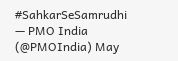#SahkarSeSamrudhi
— PMO India (@PMOIndia) May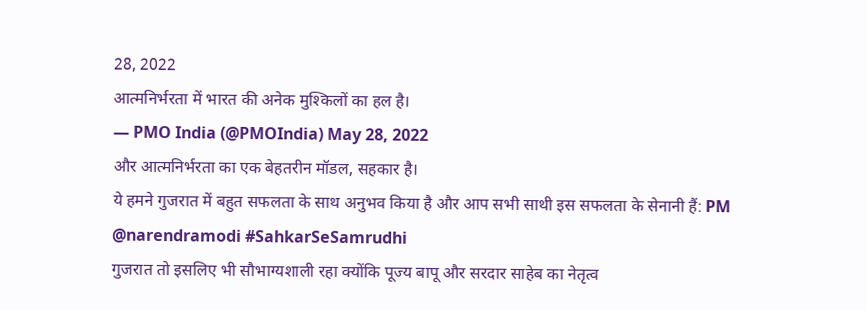28, 2022
आत्मनिर्भरता में भारत की अनेक मुश्किलों का हल है।
— PMO India (@PMOIndia) May 28, 2022
और आत्मनिर्भरता का एक बेहतरीन मॉडल, सहकार है।
ये हमने गुजरात में बहुत सफलता के साथ अनुभव किया है और आप सभी साथी इस सफलता के सेनानी हैं: PM @narendramodi #SahkarSeSamrudhi
गुजरात तो इसलिए भी सौभाग्यशाली रहा क्योंकि पूज्य बापू और सरदार साहेब का नेतृत्व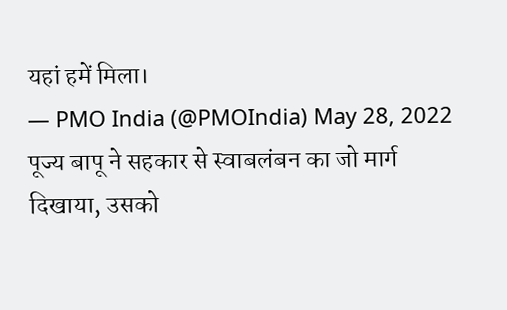यहां हमें मिला।
— PMO India (@PMOIndia) May 28, 2022
पूज्य बापू ने सहकार से स्वाबलंबन का जो मार्ग दिखाया, उसको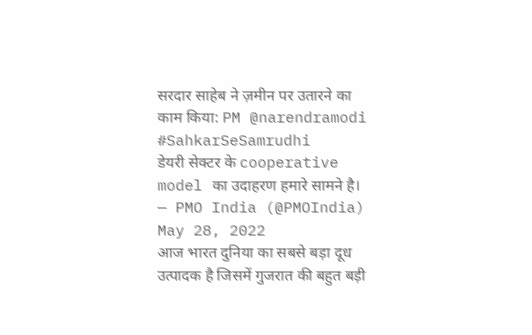सरदार साहेब ने ज़मीन पर उतारने का काम किया: PM @narendramodi #SahkarSeSamrudhi
डेयरी सेक्टर के cooperative model का उदाहरण हमारे सामने है।
— PMO India (@PMOIndia) May 28, 2022
आज भारत दुनिया का सबसे बड़ा दूध उत्पादक है जिसमें गुजरात की बहुत बड़ी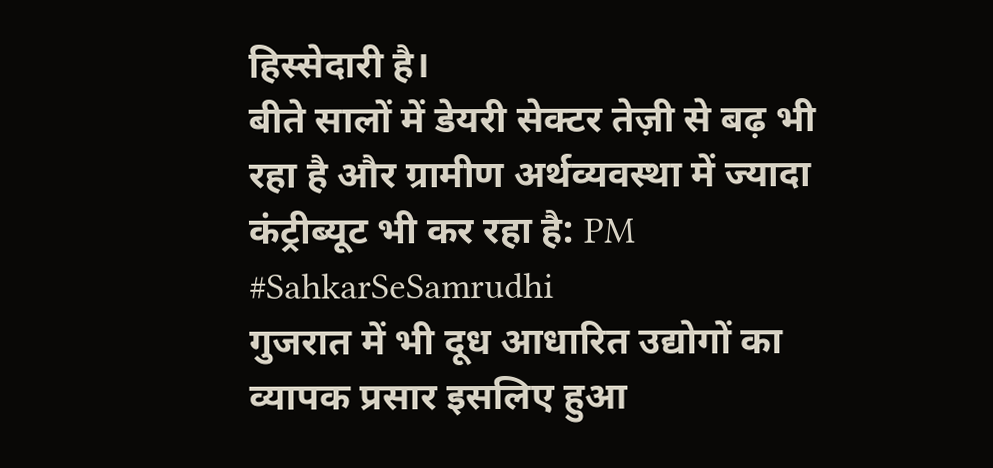हिस्सेदारी है।
बीते सालों में डेयरी सेक्टर तेज़ी से बढ़ भी रहा है और ग्रामीण अर्थव्यवस्था में ज्यादा कंट्रीब्यूट भी कर रहा है: PM #SahkarSeSamrudhi
गुजरात में भी दूध आधारित उद्योगों का व्यापक प्रसार इसलिए हुआ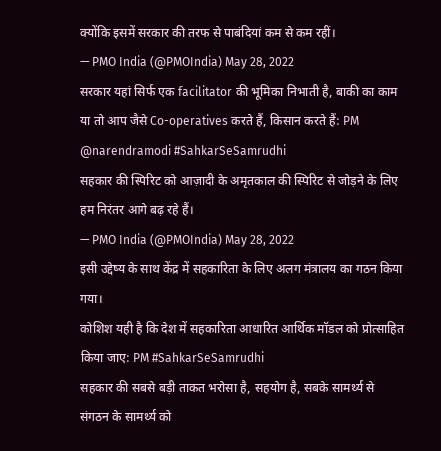क्योंकि इसमें सरकार की तरफ से पाबंदियां कम से कम रहीं।
— PMO India (@PMOIndia) May 28, 2022
सरकार यहां सिर्फ एक facilitator की भूमिका निभाती है, बाकी का काम या तो आप जैसे Co-operatives करते हैं, किसान करते हैं: PM @narendramodi #SahkarSeSamrudhi
सहकार की स्पिरिट को आज़ादी के अमृतकाल की स्पिरिट से जोड़ने के लिए हम निरंतर आगे बढ़ रहे हैं।
— PMO India (@PMOIndia) May 28, 2022
इसी उद्देष्य के साथ केंद्र में सहकारिता के लिए अलग मंत्रालय का गठन किया गया।
कोशिश यही है कि देश में सहकारिता आधारित आर्थिक मॉडल को प्रोत्साहित किया जाए: PM #SahkarSeSamrudhi
सहकार की सबसे बड़ी ताकत भरोसा है, सहयोग है, सबके सामर्थ्य से संगठन के सामर्थ्य को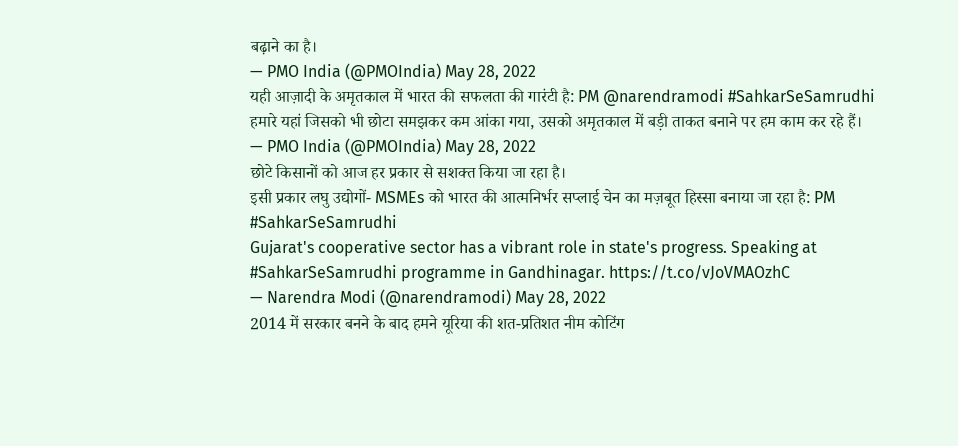बढ़ाने का है।
— PMO India (@PMOIndia) May 28, 2022
यही आज़ादी के अमृतकाल में भारत की सफलता की गारंटी है: PM @narendramodi #SahkarSeSamrudhi
हमारे यहां जिसको भी छोटा समझकर कम आंका गया, उसको अमृतकाल में बड़ी ताकत बनाने पर हम काम कर रहे हैं।
— PMO India (@PMOIndia) May 28, 2022
छोटे किसानों को आज हर प्रकार से सशक्त किया जा रहा है।
इसी प्रकार लघु उद्योगों- MSMEs को भारत की आत्मनिर्भर सप्लाई चेन का मज़बूत हिस्सा बनाया जा रहा है: PM #SahkarSeSamrudhi
Gujarat's cooperative sector has a vibrant role in state's progress. Speaking at #SahkarSeSamrudhi programme in Gandhinagar. https://t.co/vJoVMAOzhC
— Narendra Modi (@narendramodi) May 28, 2022
2014 में सरकार बनने के बाद हमने यूरिया की शत-प्रतिशत नीम कोटिंग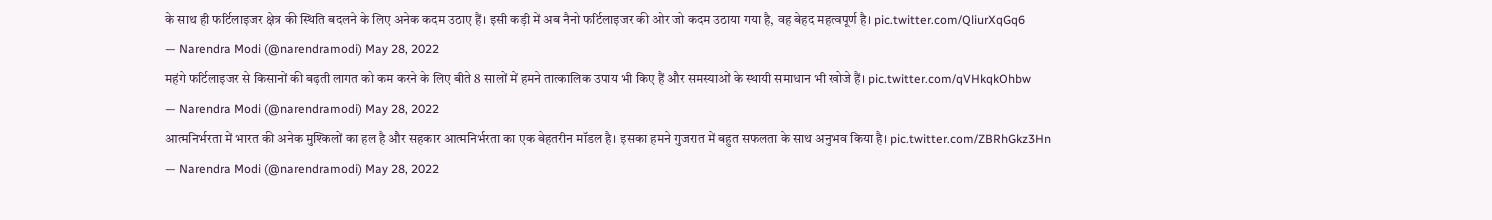के साथ ही फर्टिलाइजर क्षेत्र की स्थिति बदलने के लिए अनेक कदम उठाए हैं। इसी कड़ी में अब नैनो फर्टिलाइजर की ओर जो कदम उठाया गया है, वह बेहद महत्वपूर्ण है। pic.twitter.com/QliurXqGq6
— Narendra Modi (@narendramodi) May 28, 2022
महंगे फर्टिलाइजर से किसानों की बढ़ती लागत को कम करने के लिए बीते 8 सालों में हमने तात्कालिक उपाय भी किए हैं और समस्याओं के स्थायी समाधान भी खोजे हैं। pic.twitter.com/qVHkqkOhbw
— Narendra Modi (@narendramodi) May 28, 2022
आत्मनिर्भरता में भारत की अनेक मुश्किलों का हल है और सहकार आत्मनिर्भरता का एक बेहतरीन मॉडल है। इसका हमने गुजरात में बहुत सफलता के साथ अनुभव किया है। pic.twitter.com/ZBRhGkz3Hn
— Narendra Modi (@narendramodi) May 28, 2022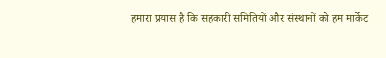हमारा प्रयास है कि सहकारी समितियों और संस्थानों को हम मार्केट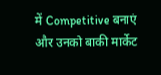में Competitive बनाएं और उनको बाकी मार्केट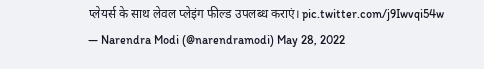प्लेयर्स के साथ लेवल प्लेइंग फील्ड उपलब्ध कराएं। pic.twitter.com/j9Iwvqi54w
— Narendra Modi (@narendramodi) May 28, 2022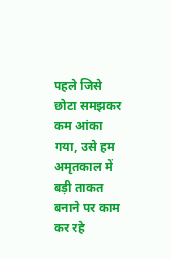पहले जिसे छोटा समझकर कम आंका गया, उसे हम अमृतकाल में बड़ी ताकत बनाने पर काम कर रहे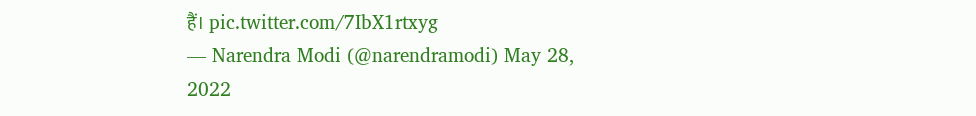हैं। pic.twitter.com/7IbX1rtxyg
— Narendra Modi (@narendramodi) May 28, 2022